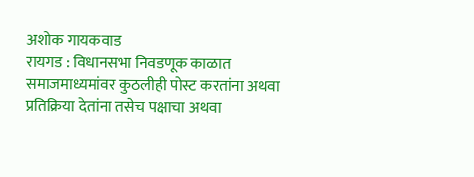अशोक गायकवाड
रायगड : विधानसभा निवडणूक काळात समाजमाध्यमांवर कुठलीही पोस्ट करतांना अथवा प्रतिक्रिया देतांना तसेच पक्षाचा अथवा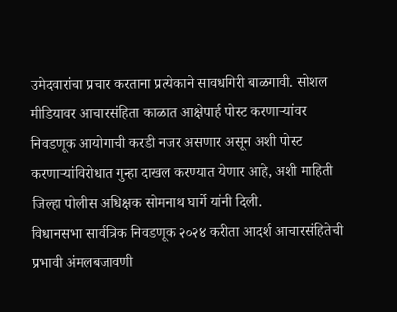उमेदवारांचा प्रचार करताना प्रत्येकाने सावधगिरी बाळगावी. सोशल मीडियावर आचारसंहिता काळात आक्षेपार्ह पोस्ट करणाऱ्यांवर निवडणूक आयोगाची करडी नजर असणार असून अशी पोस्ट करणाऱ्यांविरोधात गुन्हा दाखल करण्यात येणार आहे, अशी माहिती जिल्हा पोलीस अधिक्षक सोमनाथ घार्गे यांनी दिली.
विधानसभा सार्वत्रिक निवडणूक २०२४ करीता आदर्श आचारसंहितेची प्रभावी अंमलबजावणी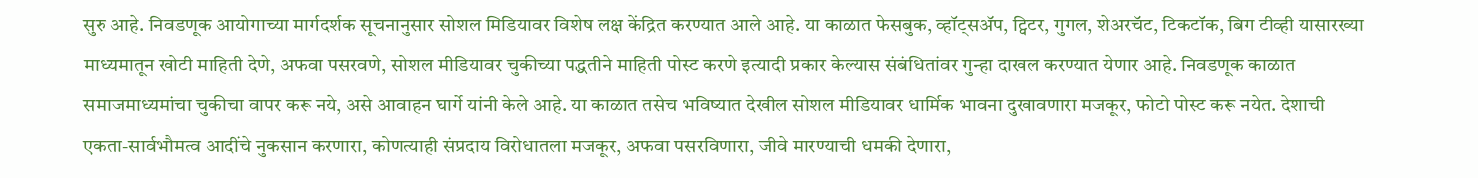सुरु आहे. निवडणूक आयोगाच्या मार्गदर्शक सूचनानुसार सोशल मिडियावर विशेष लक्ष केंद्रित करण्यात आले आहे. या काळात फेसबुक, व्हॉट्सॲप, ट्विटर, गुगल, शेअरचॅट, टिकटॉक, बिग टीव्ही यासारख्या माध्यमातून खोटी माहिती देणे, अफवा पसरवणे, सोशल मीडियावर चुकीच्या पद्धतीने माहिती पोस्ट करणे इत्यादी प्रकार केल्यास संबंधितांवर गुन्हा दाखल करण्यात येणार आहे. निवडणूक काळात समाजमाध्यमांचा चुकीचा वापर करू नये, असे आवाहन घार्गे यांनी केले आहे. या काळात तसेच भविष्यात देखील सोशल मीडियावर धार्मिक भावना दुखावणारा मजकूर, फोटो पोस्ट करू नयेत. देशाची एकता-सार्वभौमत्व आदींचे नुकसान करणारा, कोणत्याही संप्रदाय विरोधातला मजकूर, अफवा पसरविणारा, जीवे मारण्याची धमकी देणारा,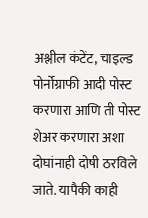अश्लील कंटेंट, चाइल्ड पोर्नोग्राफी आदी पोस्ट करणारा आणि ती पोस्ट शेअर करणारा अशा दोघांनाही दोषी ठरविले जाते. यापैकी काही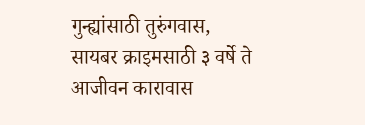गुन्ह्यांसाठी तुरुंगवास, सायबर क्राइमसाठी ३ वर्षे ते आजीवन कारावास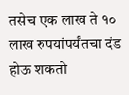तसेच एक लाख ते १० लाख रुपयांपर्यंतचा दंड होऊ शकतो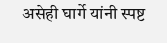असेही घार्गे यांनी स्पष्ट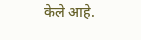केले आहे.